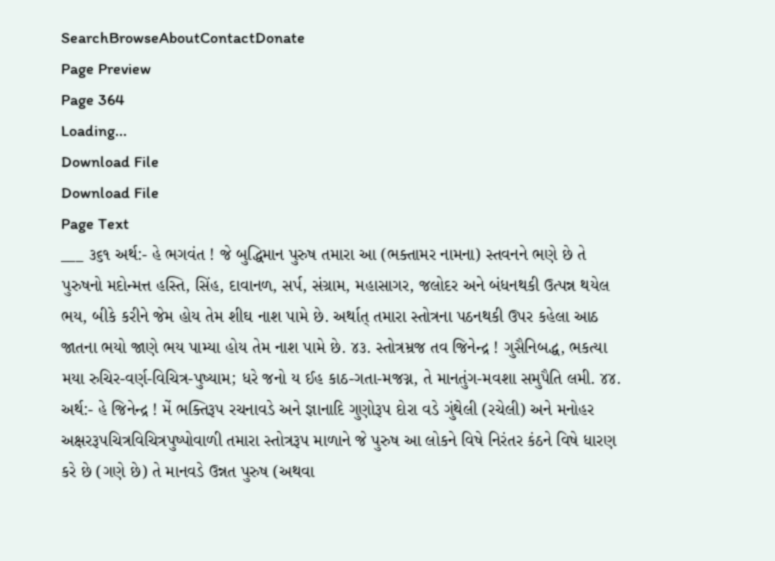SearchBrowseAboutContactDonate
Page Preview
Page 364
Loading...
Download File
Download File
Page Text
___ ૩૬૧ અર્થ:- હે ભગવંત ! જે બુદ્ધિમાન પુરુષ તમારા આ (ભક્તામર નામના) સ્તવનને ભણે છે તે પુરુષનો મદોન્મત્ત હસ્તિ, સિંહ, દાવાનળ, સર્પ, સંગ્રામ, મહાસાગર, જલોદર અને બંધનથકી ઉત્પન્ન થયેલ ભય, બીકે કરીને જેમ હોય તેમ શીઘ નાશ પામે છે. અર્થાત્ તમારા સ્તોત્રના પઠનથકી ઉપર કહેલા આઠ જાતના ભયો જાણે ભય પામ્યા હોય તેમ નાશ પામે છે. ૪૩. સ્તોત્રમ્રજ તવ જિનેન્દ્ર ! ગુસૈનિબદ્ધ, ભકત્યા મયા રુચિર-વર્ણ-વિચિત્ર-પુષ્યામ; ધરે જનો ય ઈહ કાઠ-ગતા-મજગ્ન, તે માનતુંગ-મવશા સમુપૈતિ લમી. ૪૪. અર્થ:- હે જિનેન્દ્ર ! મેં ભક્તિરૂપ રચનાવડે અને જ્ઞાનાદિ ગુણોરૂપ દોરા વડે ગુંથેલી (રચેલી) અને મનોહર અક્ષરરૂપચિત્રવિચિત્રપુષ્પોવાળી તમારા સ્તોત્રરૂપ માળાને જે પુરુષ આ લોકને વિષે નિરંતર કંઠને વિષે ધારણ કરે છે (ગણે છે) તે માનવડે ઉન્નત પુરુષ (અથવા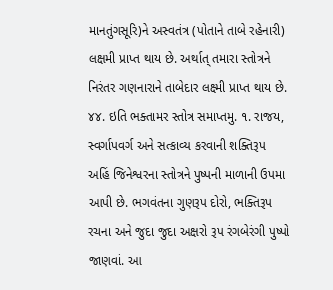માનતુંગસૂરિ)ને અસ્વતંત્ર (પોતાને તાબે રહેનારી) લક્ષમી પ્રાપ્ત થાય છે. અર્થાત્ તમારા સ્તોત્રને નિરંતર ગણનારાને તાબેદાર લક્ષ્મી પ્રાપ્ત થાય છે. ૪૪. ઇતિ ભક્તામર સ્તોત્ર સમાપ્તમુ. ૧. રાજય, સ્વર્ગાપવર્ગ અને સત્કાવ્ય કરવાની શક્તિરૂપ અહિં જિનેશ્વરના સ્તોત્રને પુષ્પની માળાની ઉપમા આપી છે. ભગવંતના ગુણરૂપ દોરો, ભક્તિરૂપ રચના અને જુદા જુદા અક્ષરો રૂપ રંગબેરંગી પુષ્પો જાણવાં. આ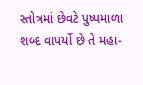સ્તોત્રમાં છેવટે પુષ્પમાળા શબ્દ વાપર્યો છે તે મહા-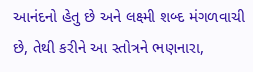આનંદનો હેતુ છે અને લક્ષ્મી શબ્દ મંગળવાચી છે, તેથી કરીને આ સ્તોત્રને ભણનારા,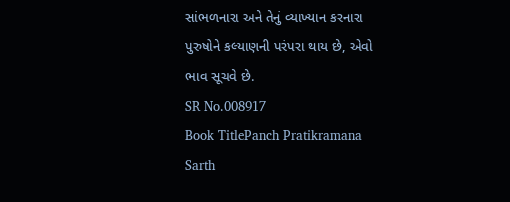સાંભળનારા અને તેનું વ્યાખ્યાન કરનારા પુરુષોને કલ્યાણની પરંપરા થાય છે, એવો ભાવ સૂચવે છે.
SR No.008917
Book TitlePanch Pratikramana Sarth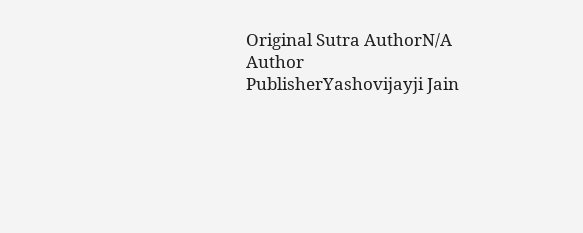Original Sutra AuthorN/A
Author
PublisherYashovijayji Jain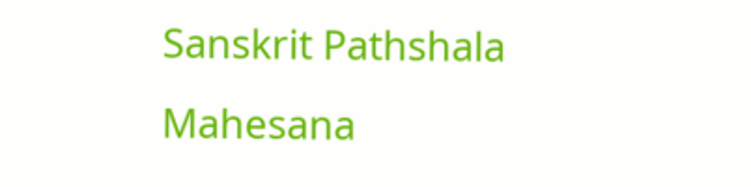Sanskrit Pathshala Mahesana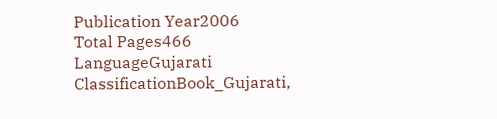Publication Year2006
Total Pages466
LanguageGujarati
ClassificationBook_Gujarati,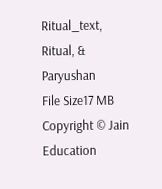Ritual_text, Ritual, & Paryushan
File Size17 MB
Copyright © Jain Education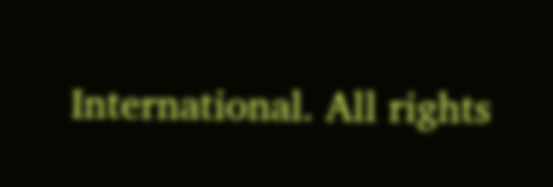International. All rights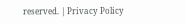reserved. | Privacy Policy